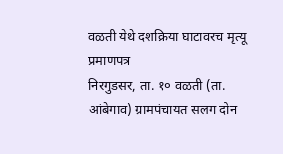वळती येथे दशक्रिया घाटावरच मृत्यू प्रमाणपत्र
निरगुडसर, ता. १० वळती (ता. आंबेगाव) ग्रामपंचायत सलग दोन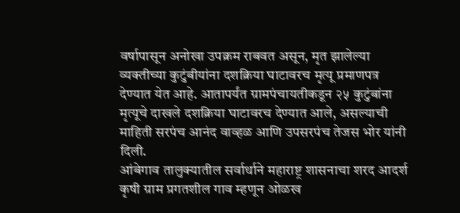वर्षापासून अनोखा उपक्रम राबवत असून, मृत झालेल्या व्यक्तीच्या कुटुंबीयांना दशक्रिया घाटावरच मृत्यू प्रमाणपत्र देण्यात येत आहे. आतापर्यंत ग्रामपंचायतीकडून २५ कुटुंबांना मृत्यूचे दाखले दशक्रिया घाटावरच देण्यात आले, असल्याची माहिती सरपंच आनंद वाव्हळ आणि उपसरपंच तेजस भोर यांनी दिली.
आंबेगाव तालुक्यातील सर्वार्थाने महाराष्ट्र शासनाचा शरद आदर्श कृषी ग्राम प्रगतशील गाव म्हणून ओळख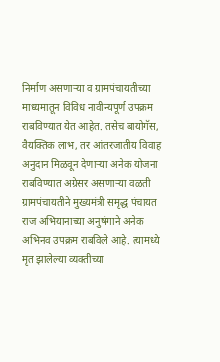निर्माण असणाऱ्या व ग्रामपंचायतीच्या माध्यमातून विविध नावीन्यपूर्ण उपक्रम राबविण्यात येत आहेत. तसेच बायोगॅस, वैयक्तिक लाभ, तर आंतरजातीय विवाह अनुदान मिळवून देणाऱ्या अनेक योजना राबविण्यात अग्रेसर असणाऱ्या वळती ग्रामपंचायतीने मुख्यमंत्री समृद्ध पंचायत राज अभियानाच्या अनुषंगाने अनेक अभिनव उपक्रम राबविले आहे. त्यामध्ये मृत झालेल्या व्यक्तीच्या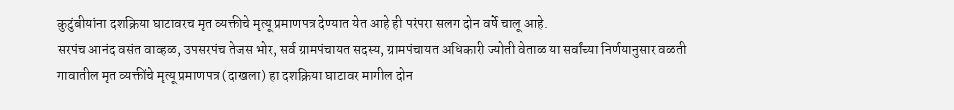कुटुंबीयांना दशक्रिया घाटावरच मृत व्यक्तीचे मृत्यू प्रमाणपत्र देण्यात येत आहे ही परंपरा सलग दोन वर्षे चालू आहे.
सरपंच आनंद वसंत वाव्हळ, उपसरपंच तेजस भोर, सर्व ग्रामपंचायत सदस्य, ग्रामपंचायत अधिकारी ज्योती वेताळ या सर्वांच्या निर्णयानुसार वळती गावातील मृत व्यक्तींचे मृत्यू प्रमाणपत्र (दाखला) हा दशक्रिया घाटावर मागील दोन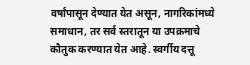वर्षांपासून देण्यात येत असून, नागरिकांमध्ये समाधान, तर सर्व स्तरातून या उपक्रमाचे कौतुक करण्यात येत आहे. स्वर्गीय दत्तू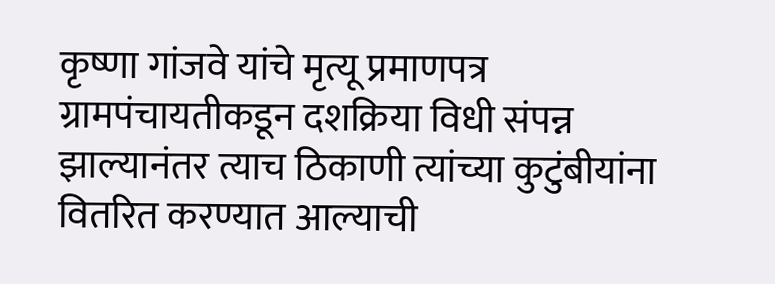कृष्णा गांजवे यांचे मृत्यू प्रमाणपत्र ग्रामपंचायतीकडून दशक्रिया विधी संपन्न झाल्यानंतर त्याच ठिकाणी त्यांच्या कुटुंबीयांना वितरित करण्यात आल्याची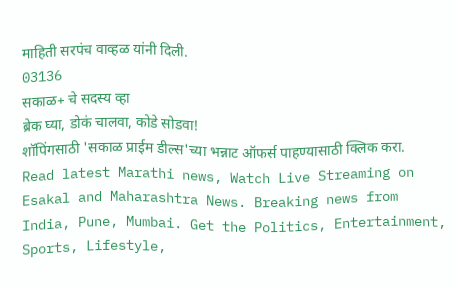माहिती सरपंच वाव्हळ यांनी दिली.
03136
सकाळ+ चे सदस्य व्हा
ब्रेक घ्या, डोकं चालवा, कोडे सोडवा!
शॉपिंगसाठी 'सकाळ प्राईम डील्स'च्या भन्नाट ऑफर्स पाहण्यासाठी क्लिक करा.
Read latest Marathi news, Watch Live Streaming on Esakal and Maharashtra News. Breaking news from India, Pune, Mumbai. Get the Politics, Entertainment, Sports, Lifestyle,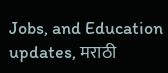Jobs, and Education updates, मराठी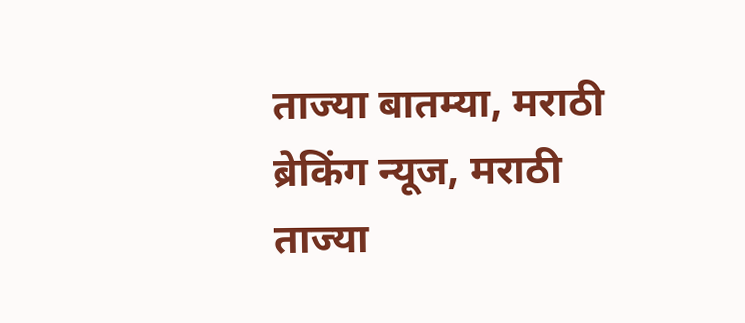ताज्या बातम्या, मराठी ब्रेकिंग न्यूज, मराठी ताज्या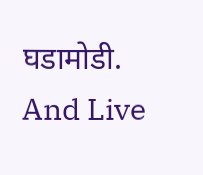घडामोडी. And Live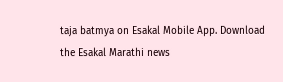taja batmya on Esakal Mobile App. Download the Esakal Marathi news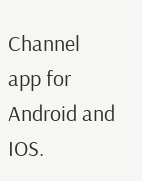Channel app for Android and IOS.